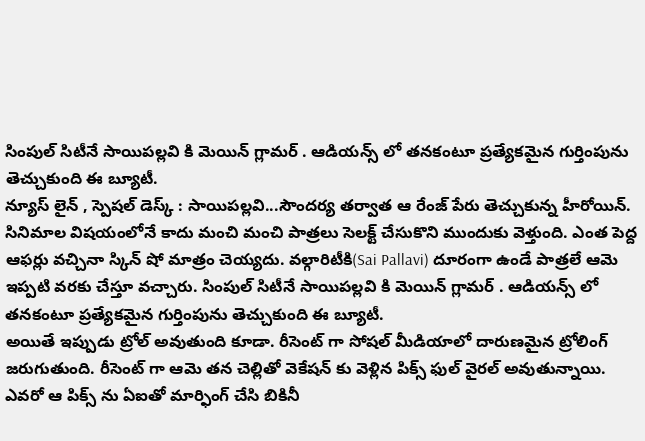సింపుల్ సిటీనే సాయిపల్లవి కి మెయిన్ గ్లామర్ . ఆడియన్స్ లో తనకంటూ ప్రత్యేకమైన గుర్తింపును తెచ్చుకుంది ఈ బ్యూటీ.
న్యూస్ లైన్ , స్పెషల్ డెస్క్ : సాయిపల్లవి...సౌందర్య తర్వాత ఆ రేంజ్ పేరు తెచ్చుకున్న హీరోయిన్. సినిమాల విషయంలోనే కాదు మంచి మంచి పాత్రలు సెలక్ట్ చేసుకొని ముందుకు వెళ్తుంది. ఎంత పెద్ద ఆఫర్లు వచ్చినా స్కిన్ షో మాత్రం చెయ్యదు. వల్గారిటీకి(Sai Pallavi) దూరంగా ఉండే పాత్రలే ఆమె ఇప్పటి వరకు చేస్తూ వచ్చారు. సింపుల్ సిటీనే సాయిపల్లవి కి మెయిన్ గ్లామర్ . ఆడియన్స్ లో తనకంటూ ప్రత్యేకమైన గుర్తింపును తెచ్చుకుంది ఈ బ్యూటీ.
అయితే ఇప్పుడు ట్రోల్ అవుతుంది కూడా. రీసెంట్ గా సోషల్ మీడియాలో దారుణమైన ట్రోలింగ్ జరుగుతుంది. రీసెంట్ గా ఆమె తన చెల్లితో వెకేషన్ కు వెళ్లిన పిక్స్ ఫుల్ వైరల్ అవుతున్నాయి. ఎవరో ఆ పిక్స్ ను ఏఐతో మార్ఫింగ్ చేసి బికినీ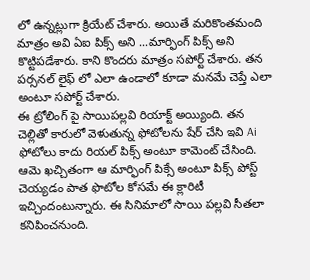లో ఉన్నట్లుగా క్రియేట్ చేశారు. అయితే మరికొంతమంది మాత్రం అవి ఏఐ పిక్స్ అని ...మార్ఫింగ్ పిక్స్ అని కొట్టిపడేశారు. కాని కొందరు మాత్రం సపోర్ట్ చేశారు. తన పర్సనల్ లైఫ్ లో ఎలా ఉండాలో కూడా మనమే చెప్తే ఎలా అంటూ సపోర్ట్ చేశారు.
ఈ ట్రోలింగ్ పై సాయిపల్లవి రియాక్ట్ అయ్యింది. తన చెల్లితో కారులో వెళుతున్న ఫోటోలను షేర్ చేసి ఇవి Ai ఫోటోలు కాదు రియల్ పిక్స్ అంటూ కామెంట్ చేసింది. ఆమె ఖచ్చితంగా ఆ మార్ఫింగ్ పిక్సే అంటూ పిక్స్ పోస్ట్ చెయ్యడం పాత ఫొటోల కోసమే ఈ క్లారిటీ ఇచ్చిందంటున్నారు. ఈ సినిమాలో సాయి పల్లవి సీతలా కనిపించనుంది.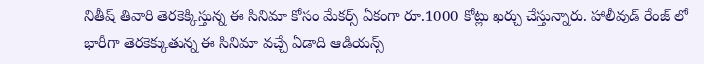నితీష్ తివారి తెరకెక్కిస్తున్న ఈ సినిమా కోసం మేకర్స్ ఏకంగా రూ.1000 కోట్లు ఖర్చు చేస్తున్నారు. హాలీవుడ్ రేంజ్ లో భారీగా తెరకెక్కుతున్న ఈ సినిమా వచ్చే ఏడాది ఆడియన్స్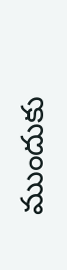ముందుకు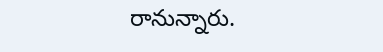రానున్నారు.